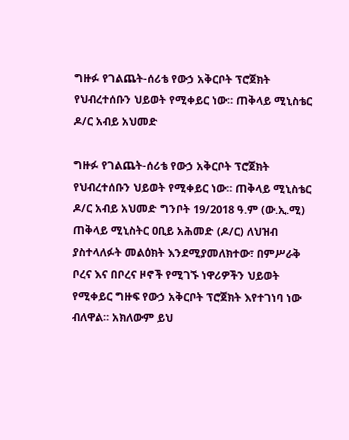ግዙፉ የገልጨት-ሰሪቴ የውኃ አቅርቦት ፕሮጀክት የህብረተሰቡን ህይወት የሚቀይር ነው። ጠቅላይ ሚኒስቴር ዶ/ር አብይ አህመድ

ግዙፉ የገልጨት-ሰሪቴ የውኃ አቅርቦት ፕሮጀክት የህብረተሰቡን ህይወት የሚቀይር ነው። ጠቅላይ ሚኒስቴር ዶ/ር አብይ አህመድ ግንቦት 19/2018 ዓ.ም (ው.ኢ.ሚ) ጠቅላይ ሚኒስትር ዐቢይ አሕመድ (ዶ/ር) ለህዝብ ያስተላለፉት መልዕክት እንደሚያመለክተው፣ በምሥራቅ ቦረና እና በቦረና ዞኖች የሚገኙ ነዋሪዎችን ህይወት የሚቀይር ግዙፍ የውኃ አቅርቦት ፕሮጀክት እየተገነባ ነው ብለዋል። አክለውም ይህ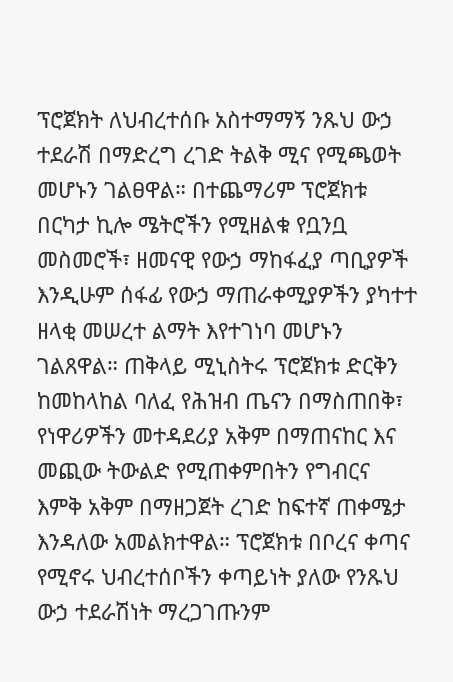ፕሮጀክት ለህብረተሰቡ አስተማማኝ ንጹህ ውኃ ተደራሽ በማድረግ ረገድ ትልቅ ሚና የሚጫወት መሆኑን ገልፀዋል። በተጨማሪም ፕሮጀክቱ በርካታ ኪሎ ሜትሮችን የሚዘልቁ የቧንቧ መስመሮች፣ ዘመናዊ የውኃ ማከፋፈያ ጣቢያዎች እንዲሁም ሰፋፊ የውኃ ማጠራቀሚያዎችን ያካተተ ዘላቂ መሠረተ ልማት እየተገነባ መሆኑን ገልጸዋል። ጠቅላይ ሚኒስትሩ ፕሮጀክቱ ድርቅን ከመከላከል ባለፈ የሕዝብ ጤናን በማስጠበቅ፣ የነዋሪዎችን መተዳደሪያ አቅም በማጠናከር እና መጪው ትውልድ የሚጠቀምበትን የግብርና እምቅ አቅም በማዘጋጀት ረገድ ከፍተኛ ጠቀሜታ እንዳለው አመልክተዋል። ፕሮጀክቱ በቦረና ቀጣና የሚኖሩ ህብረተሰቦችን ቀጣይነት ያለው የንጹህ ውኃ ተደራሽነት ማረጋገጡንም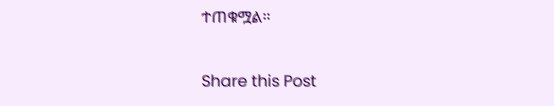ተጠቁሟል።

Share this Post